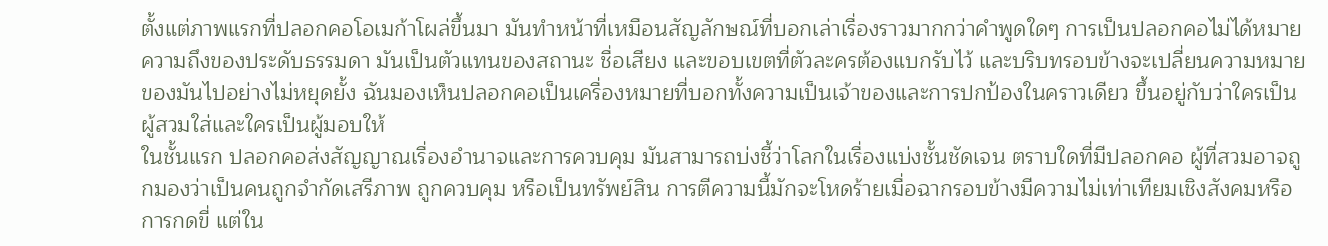ตั้งแต่ภาพแรกที่ปลอกคอโอเมก้าโผล่ขึ้นมา มันทำหน้าที่เหมือนสัญลักษณ์ที่บอกเล่าเรื่องราวมากกว่าคำพูดใดๆ การเป็นปลอกคอไม่ได้หมายความถึงของประดับธรรมดา มันเป็นตัวแทนของสถานะ ชื่อเสียง และขอบเขตที่ตัวละครต้องแบกรับไว้ และบริบทรอบข้างจะเปลี่ยนความหมายของมันไปอย่างไม่หยุดยั้ง ฉันมองเห็นปลอกคอเป็นเครื่องหมายที่บอกทั้งความเป็นเจ้าของและการปกป้องในคราวเดียว ขึ้นอยู่กับว่าใครเป็นผู้สวมใส่และใครเป็นผู้มอบให้
ในชั้นแรก ปลอกคอส่งสัญญาณเรื่องอำนาจและการควบคุม มันสามารถบ่งชี้ว่าโลกในเรื่องแบ่งชั้นชัดเจน ตราบใดที่มีปลอกคอ ผู้ที่สวมอาจถูกมองว่าเป็นคนถูกจำกัดเสรีภาพ ถูกควบคุม หรือเป็นทรัพย์สิน การตีความนี้มักจะโหดร้ายเมื่อฉากรอบข้างมีความไม่เท่าเทียมเชิงสังคมหรือการกดขี่ แต่ใน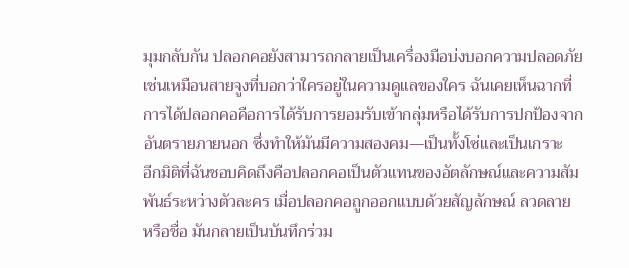มุมกลับกัน ปลอกคอยังสามารถกลายเป็นเครื่องมือบ่งบอกความปลอดภัย เช่นเหมือนสายจูงที่บอกว่าใครอยู่ในความดูแลของใคร ฉันเคยเห็นฉากที่การได้ปลอกคอคือการได้รับการยอมรับเข้ากลุ่มหรือได้รับการปกป้องจากอันตรายภายนอก ซึ่งทำให้มันมีความสองคม—เป็นทั้งโซ่และเป็นเกราะ
อีกมิติที่ฉันชอบคิดถึงคือปลอกคอเป็นตัวแทนของอัตลักษณ์และความสัมพันธ์ระหว่างตัวละคร เมื่อปลอกคอถูกออกแบบด้วยสัญลักษณ์ ลวดลาย หรือชื่อ มันกลายเป็นบันทึกร่วม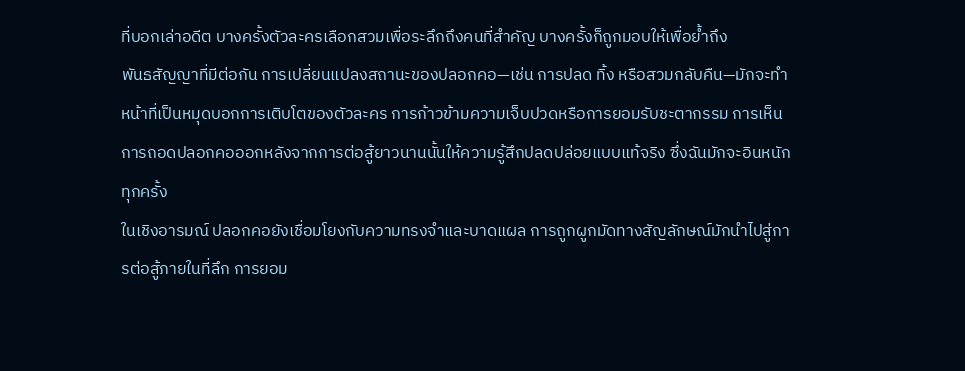ที่บอกเล่าอดีต บางครั้งตัวละครเลือกสวมเพื่อระลึกถึงคนที่สำคัญ บางครั้งก็ถูกมอบให้เพื่อย้ำถึง
พันธสัญญาที่มีต่อกัน การเปลี่ยนแปลงสถานะของปลอกคอ—เช่น การปลด ทิ้ง หรือสวมกลับคืน—มักจะทำหน้าที่เป็นหมุดบอกการเติบโตของตัวละคร การก้าวข้ามความเจ็บปวดหรือการยอมรับชะตากรรม การเห็นการถอดปลอกคอออกหลังจากการต่อสู้ยาวนานนั้นให้ความรู้สึกปลดปล่อยแบบแท้จริง ซึ่งฉันมักจะอินหนักทุกครั้ง
ในเชิงอารมณ์ ปลอกคอยังเชื่อมโยงกับความทรงจำและบาดแผล การถูกผูกมัดทางสัญลักษณ์มักนำไปสู่การต่อสู้ภายในที่ลึก การยอม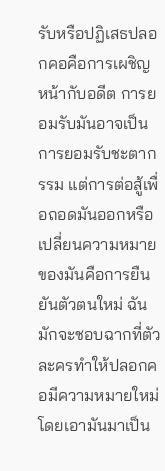รับหรือปฏิเสธปลอกคอคือการเผชิญหน้ากับอดีต การยอมรับมันอาจเป็นการยอมรับชะตากรรม แต่การต่อสู้เพื่อถอดมันออกหรือเปลี่ยนความหมายของมันคือการยืนยันตัวตนใหม่ ฉันมักจะชอบฉากที่ตัวละครทำให้ปลอกคอมีความหมายใหม่ โดยเอามันมาเป็น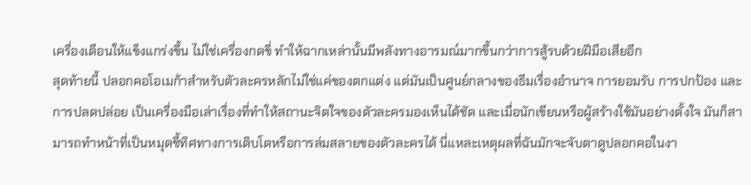เครื่องเตือนให้แข็งแกร่งขึ้น ไม่ใช่เครื่องกดขี่ ทำให้ฉากเหล่านั้นมีพลังทางอารมณ์มากขึ้นกว่าการสู้รบด้วยฝีมือเสียอีก
สุดท้ายนี้ ปลอกคอโอเมก้าสำหรับตัวละครหลักไม่ใช่แค่ของตกแต่ง แต่มันเป็นศูนย์กลางของธีมเรื่องอำนาจ การยอมรับ การปกป้อง และการปลดปล่อย เป็นเครื่องมือเล่าเรื่องที่ทำให้สถานะจิตใจของตัวละครมองเห็นได้ชัด และเมื่อนักเขียนหรือผู้สร้างใช้มันอย่างตั้งใจ มันก็สามารถทำหน้าที่เป็นหมุดชี้ทิศทางการเติบโตหรือการล่มสลายของตัวละครได้ นี่แหละเหตุผลที่ฉันมักจะจับตาดูปลอกคอในงา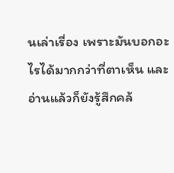นเล่าเรื่อง เพราะมันบอกอะไรได้มากกว่าที่ตาเห็น และอ่านแล้วก็ยังรู้สึกคล้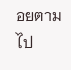อยตามไป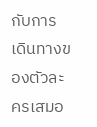กับการเดินทางของตัวละครเสมอ